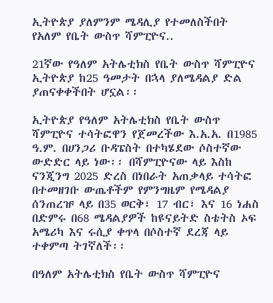ኢትዮጵያ ያለምንም ሜዳሊያ የተመለስችበት የአለም የቤት ውስጥ ሻምፒዮና..

21ኛው የዓለም አትሌቲክስ የቤት ውስጥ ሻምፒዮና ኢትዮጵያ ከ25 ዓመታት በኋላ ያለሜዳልያ ድል ያጠናቀቀችበት ሆኗል፡፡

ኢትዮጵያ የዓለም አትሌቲክስ የቤት ውስጥ ሻምፒዮና ተሳትፎዋን የጀመረችው እ.አ.አ. በ1985 ዓ.ም. በሀንጋሪ ቡዳፔስት በተካሄደው ሶስተኛው ውድድር ላይ ነው፡፡ በሻምፒዮናው ላይ እስከ ናንጂንግ 2025 ድረስ በነበራት አጠቃላይ ተሳትፎ በተመዘገቡ ውጤቶችም የምንግዜም የሜዳልያ ሰንጠረዡ ላይ በ35 ወርቅ፣ 17 ብር፣ እና 16 ነሐስ በድምሩ በ68 ሜዳልያዎች ከዩናይትድ ስቴትስ ኦፍ አሜሪካ እና ሩሲያ ቀጥላ በሶስተኛ ደረጃ ላይ ተቀምጣ ትገኛለች፡፡

በዓለም አትሌቲክስ የቤት ውስጥ ሻምፒዮና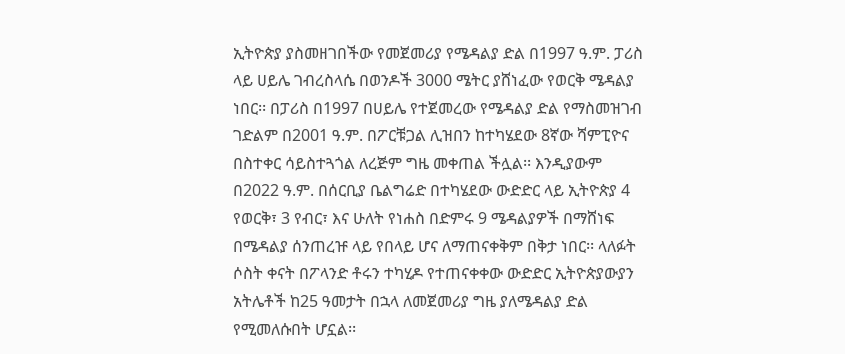ኢትዮጵያ ያስመዘገበችው የመጀመሪያ የሜዳልያ ድል በ1997 ዓ.ም. ፓሪስ ላይ ሀይሌ ገብረስላሴ በወንዶች 3000 ሜትር ያሸነፈው የወርቅ ሜዳልያ ነበር፡፡ በፓሪስ በ1997 በሀይሌ የተጀመረው የሜዳልያ ድል የማስመዝገብ ገድልም በ2001 ዓ.ም. በፖርቹጋል ሊዝበን ከተካሄደው 8ኛው ሻምፒዮና በስተቀር ሳይስተጓጎል ለረጅም ግዜ መቀጠል ችሏል፡፡ እንዲያውም በ2022 ዓ.ም. በሰርቢያ ቤልግሬድ በተካሄደው ውድድር ላይ ኢትዮጵያ 4 የወርቅ፣ 3 የብር፣ እና ሁለት የነሐስ በድምሩ 9 ሜዳልያዎች በማሸነፍ በሜዳልያ ሰንጠረዡ ላይ የበላይ ሆና ለማጠናቀቅም በቅታ ነበር፡፡ ላለፉት ሶስት ቀናት በፖላንድ ቶሩን ተካሂዶ የተጠናቀቀው ውድድር ኢትዮጵያውያን አትሌቶች ከ25 ዓመታት በኋላ ለመጀመሪያ ግዜ ያለሜዳልያ ድል የሚመለሱበት ሆኗል፡፡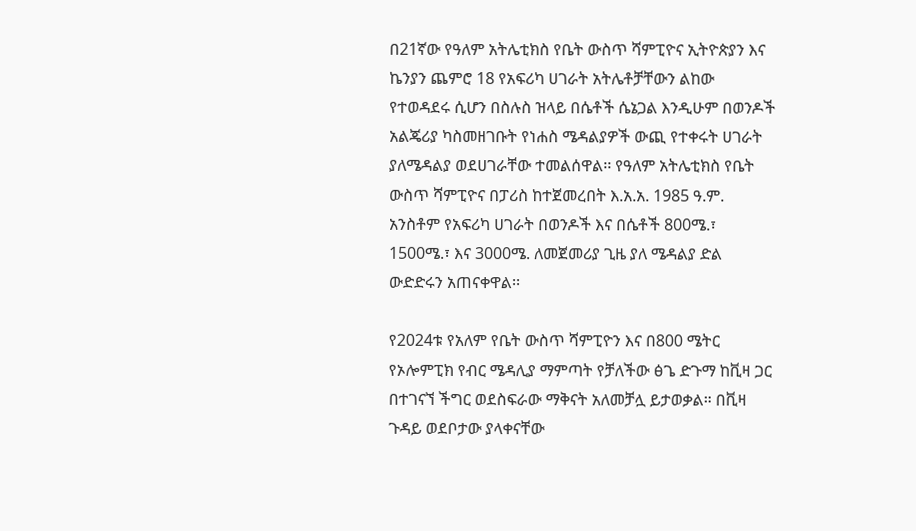በ21ኛው የዓለም አትሌቲክስ የቤት ውስጥ ሻምፒዮና ኢትዮጵያን እና ኬንያን ጨምሮ 18 የአፍሪካ ሀገራት አትሌቶቻቸውን ልከው የተወዳደሩ ሲሆን በስሉስ ዝላይ በሴቶች ሴኔጋል እንዲሁም በወንዶች አልጄሪያ ካስመዘገቡት የነሐስ ሜዳልያዎች ውጪ የተቀሩት ሀገራት ያለሜዳልያ ወደሀገራቸው ተመልሰዋል፡፡ የዓለም አትሌቲክስ የቤት ውስጥ ሻምፒዮና በፓሪስ ከተጀመረበት እ.አ.አ. 1985 ዓ.ም. አንስቶም የአፍሪካ ሀገራት በወንዶች እና በሴቶች 800ሜ.፣ 1500ሜ.፣ እና 3000ሜ. ለመጀመሪያ ጊዜ ያለ ሜዳልያ ድል ውድድሩን አጠናቀዋል፡፡

የ2024ቱ የአለም የቤት ውስጥ ሻምፒዮን እና በ800 ሜትር የኦሎምፒክ የብር ሜዳሊያ ማምጣት የቻለችው ፅጌ ድጉማ ከቪዛ ጋር በተገናኘ ችግር ወደስፍራው ማቅናት አለመቻሏ ይታወቃል። በቪዛ ጉዳይ ወደቦታው ያላቀናቸው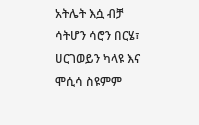አትሌት እሷ ብቻ ሳትሆን ሳሮን በርሄ፣ ሀርገወይን ካላዩ እና ሞሲሳ ስዩምም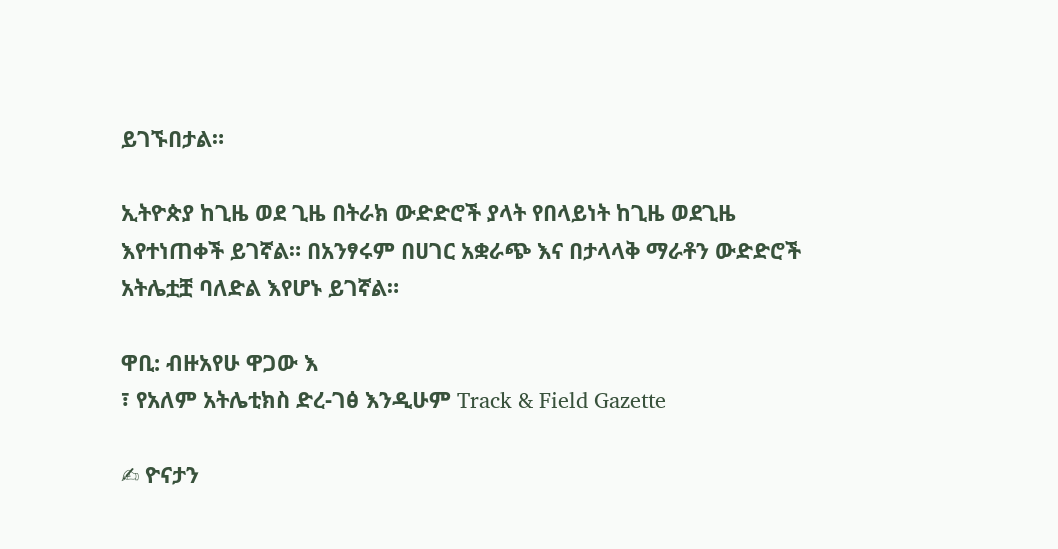ይገኙበታል።

ኢትዮጵያ ከጊዜ ወደ ጊዜ በትራክ ውድድሮች ያላት የበላይነት ከጊዜ ወደጊዜ እየተነጠቀች ይገኛል። በአንፃሩም በሀገር አቋራጭ እና በታላላቅ ማራቶን ውድድሮች አትሌቷቿ ባለድል እየሆኑ ይገኛል።

ዋቢ: ብዙአየሁ ዋጋው እ
፣ የአለም አትሌቲክስ ድረ-ገፅ እንዲሁም Track & Field Gazette

✍ ዮናታን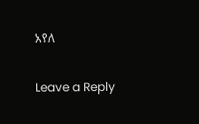አየለ

Leave a Reply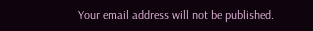Your email address will not be published.